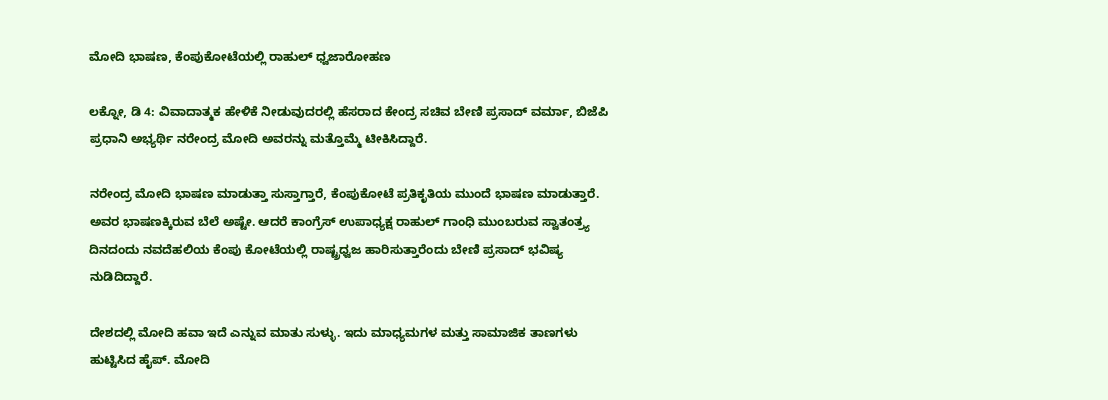ಮೋದಿ ಭಾಷಣ, ಕೆಂಪುಕೋಟೆಯಲ್ಲಿ ರಾಹುಲ್ ಧ್ವಜಾರೋಹಣ

ಲಕ್ನೋ, ಡಿ 4: ವಿವಾದಾತ್ಮಕ ಹೇಳಿಕೆ ನೀಡುವುದರಲ್ಲಿ ಹೆಸರಾದ ಕೇಂದ್ರ ಸಚಿವ ಬೇಣಿ ಪ್ರಸಾದ್ ವರ್ಮಾ, ಬಿಜೆಪಿ ಪ್ರಧಾನಿ ಅಭ್ಯರ್ಥಿ ನರೇಂದ್ರ ಮೋದಿ ಅವರನ್ನು ಮತ್ತೊಮ್ಮೆ ಟೀಕಿಸಿದ್ದಾರೆ.

ನರೇಂದ್ರ ಮೋದಿ ಭಾಷಣ ಮಾಡುತ್ತಾ ಸುಸ್ತಾಗ್ತಾರೆ, ಕೆಂಪುಕೋಟೆ ಪ್ರತಿಕೃತಿಯ ಮುಂದೆ ಭಾಷಣ ಮಾಡುತ್ತಾರೆ. ಅವರ ಭಾಷಣಕ್ಕಿರುವ ಬೆಲೆ ಅಷ್ಟೇ. ಆದರೆ ಕಾಂಗ್ರೆಸ್ ಉಪಾಧ್ಯಕ್ಷ ರಾಹುಲ್ ಗಾಂಧಿ ಮುಂಬರುವ ಸ್ವಾತಂತ್ರ್ಯ ದಿನದಂದು ನವದೆಹಲಿಯ ಕೆಂಪು ಕೋಟೆಯಲ್ಲಿ ರಾಷ್ಟ್ರಧ್ವಜ ಹಾರಿಸುತ್ತಾರೆಂದು ಬೇಣಿ ಪ್ರಸಾದ್ ಭವಿಷ್ಯ ನುಡಿದಿದ್ದಾರೆ.

ದೇಶದಲ್ಲಿ ಮೋದಿ ಹವಾ ಇದೆ ಎನ್ನುವ ಮಾತು ಸುಳ್ಳು. ಇದು ಮಾಧ್ಯಮಗಳ ಮತ್ತು ಸಾಮಾಜಿಕ ತಾಣಗಳು ಹುಟ್ಟಿಸಿದ ಹೈಪ್. ಮೋದಿ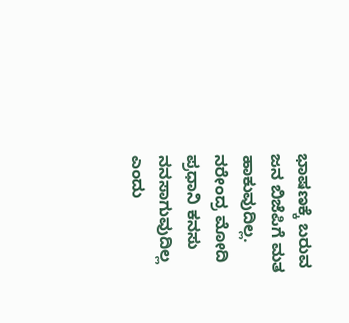ಭಾಷಣಕ್ಕೆ ಬರುವ ಜನ ಬಿಜೆಪಿಗೆ ಮತ ಹಾಕುವುದಿಲ್ಲ. ನರೇಂದ್ರ ಮೋದಿ ಪ್ರಧಾನಿ ಕನಸು ನನಸಾಗುವುದಿಲ್ಲ ಎಂದು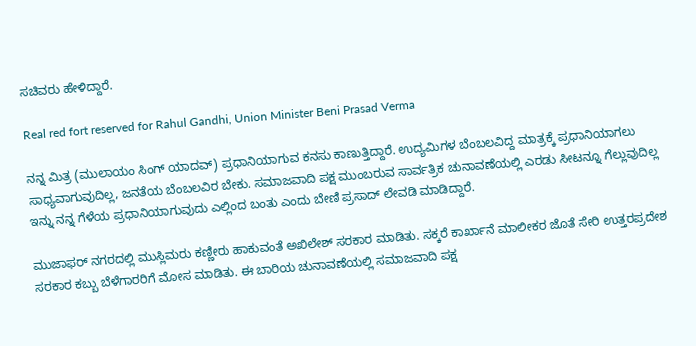ಸಚಿವರು ಹೇಳಿದ್ದಾರೆ.

Real red fort reserved for Rahul Gandhi, Union Minister Beni Prasad Verma

ನನ್ನ ಮಿತ್ರ (ಮುಲಾಯಂ ಸಿಂಗ್ ಯಾದವ್) ಪ್ರಧಾನಿಯಾಗುವ ಕನಸು ಕಾಣುತ್ತಿದ್ದಾರೆ. ಉದ್ಯಮಿಗಳ ಬೆಂಬಲವಿದ್ದ ಮಾತ್ರಕ್ಕೆ ಪ್ರಧಾನಿಯಾಗಲು ಸಾಧ್ಯವಾಗುವುದಿಲ್ಲ, ಜನತೆಯ ಬೆಂಬಲವಿರ ಬೇಕು. ಸಮಾಜವಾದಿ ಪಕ್ಷ ಮುಂಬರುವ ಸಾರ್ವತ್ರಿಕ ಚುನಾವಣೆಯಲ್ಲಿ ಎರಡು ಸೀಟನ್ನೂ ಗೆಲ್ಲುವುದಿಲ್ಲ ಇನ್ನು ನನ್ನ ಗೆಳೆಯ ಪ್ರಧಾನಿಯಾಗುವುದು ಎಲ್ಲಿಂದ ಬಂತು ಎಂದು ಬೇಣಿ ಪ್ರಸಾದ್ ಲೇವಡಿ ಮಾಡಿದ್ದಾರೆ.

ಮುಜಾಫರ್ ನಗರದಲ್ಲಿ ಮುಸ್ಲಿಮರು ಕಣ್ಣೀರು ಹಾಕುವಂತೆ ಅಖಿಲೇಶ್ ಸರಕಾರ ಮಾಡಿತು. ಸಕ್ಕರೆ ಕಾರ್ಖಾನೆ ಮಾಲೀಕರ ಜೊತೆ ಸೇರಿ ಉತ್ತರಪ್ರದೇಶ ಸರಕಾರ ಕಬ್ಬು ಬೆಳೆಗಾರರಿಗೆ ಮೋಸ ಮಾಡಿತು. ಈ ಬಾರಿಯ ಚುನಾವಣೆಯಲ್ಲಿ ಸಮಾಜವಾದಿ ಪಕ್ಷ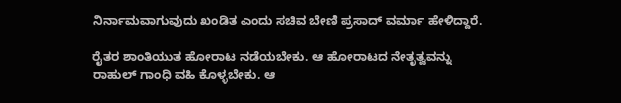ನಿರ್ನಾಮವಾಗುವುದು ಖಂಡಿತ ಎಂದು ಸಚಿವ ಬೇಣಿ ಪ್ರಸಾದ್ ವರ್ಮಾ ಹೇಳಿದ್ದಾರೆ.

ರೈತರ ಶಾಂತಿಯುತ ಹೋರಾಟ ನಡೆಯಬೇಕು. ಆ ಹೋರಾಟದ ನೇತೃತ್ವವನ್ನು ರಾಹುಲ್ ಗಾಂಧಿ ವಹಿ ಕೊಳ್ಳಬೇಕು. ಆ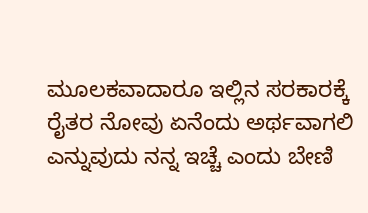ಮೂಲಕವಾದಾರೂ ಇಲ್ಲಿನ ಸರಕಾರಕ್ಕೆ ರೈತರ ನೋವು ಏನೆಂದು ಅರ್ಥವಾಗಲಿ ಎನ್ನುವುದು ನನ್ನ ಇಚ್ಚೆ ಎಂದು ಬೇಣಿ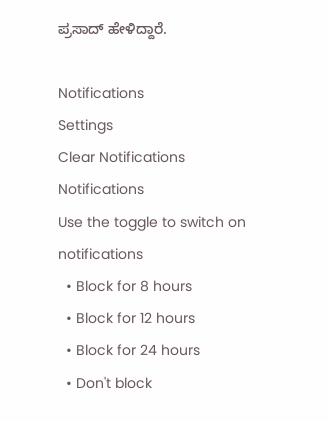ಪ್ರಸಾದ್ ಹೇಳಿದ್ದಾರೆ.

Notifications
Settings
Clear Notifications
Notifications
Use the toggle to switch on notifications
  • Block for 8 hours
  • Block for 12 hours
  • Block for 24 hours
  • Don't block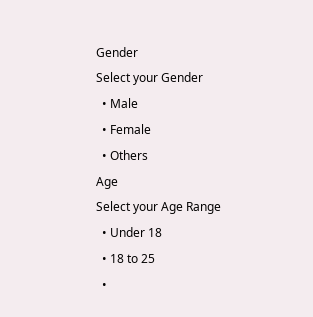Gender
Select your Gender
  • Male
  • Female
  • Others
Age
Select your Age Range
  • Under 18
  • 18 to 25
  •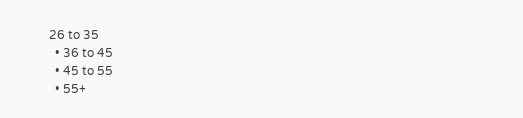26 to 35
  • 36 to 45
  • 45 to 55
  • 55+